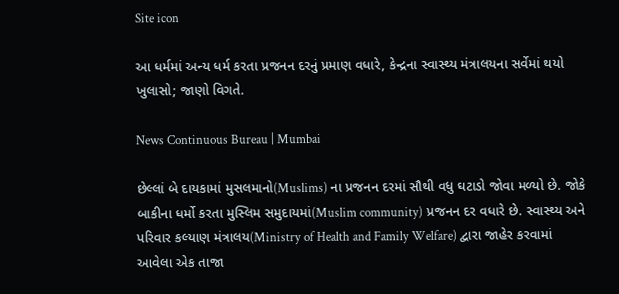Site icon

આ ધર્મમાં અન્ય ધર્મ કરતા પ્રજનન દરનું પ્રમાણ વધારે, કેન્દ્રના સ્વાસ્થ્ય મંત્રાલયના સર્વેમાં થયો ખુલાસો; જાણો વિગતે.

News Continuous Bureau | Mumbai

છેલ્લાં બે દાયકામાં મુસલમાનો(Muslims) ના પ્રજનન દરમાં સૌથી વધુ ઘટાડો જોવા મળ્યો છે. જોકે બાકીના ધર્મો કરતા મુસ્લિમ સમુદાયમાં(Muslim community) પ્રજનન દર વધારે છે. સ્વાસ્થ્ય અને પરિવાર કલ્યાણ મંત્રાલય(Ministry of Health and Family Welfare) દ્વારા જાહેર કરવામાં આવેલા એક તાજા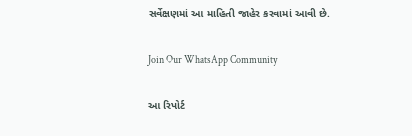સર્વેક્ષણમાં આ માહિતી જાહેર કરવામાં આવી છે.

Join Our WhatsApp Community

આ રિપોર્ટ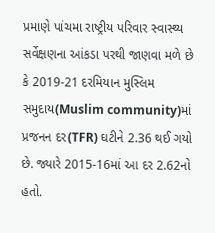પ્રમાણે પાંચમા રાષ્ટ્રીય પરિવાર સ્વાસ્થ્ય સર્વેક્ષણના આંકડા પરથી જાણવા મળે છે કે 2019-21 દરમિયાન મુસ્લિમ સમુદાય(Muslim community)માં પ્રજનન દર(TFR) ઘટીને 2.36 થઈ ગયો છે. જ્યારે 2015-16માં આ દર 2.62નો હતો.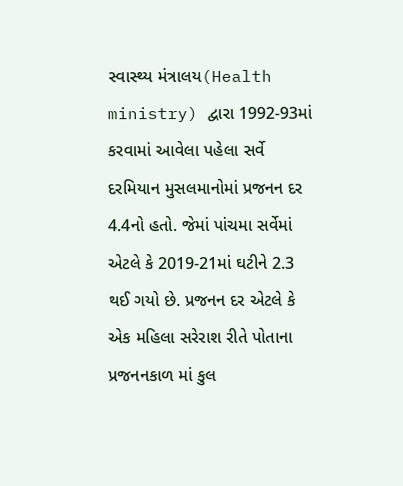સ્વાસ્થ્ય મંત્રાલય(Health ministry) દ્વારા 1992-93માં કરવામાં આવેલા પહેલા સર્વે દરમિયાન મુસલમાનોમાં પ્રજનન દર 4.4નો હતો. જેમાં પાંચમા સર્વેમાં એટલે કે 2019-21માં ઘટીને 2.3 થઈ ગયો છે. પ્રજનન દર એટલે કે એક મહિલા સરેરાશ રીતે પોતાના પ્રજનનકાળ માં કુલ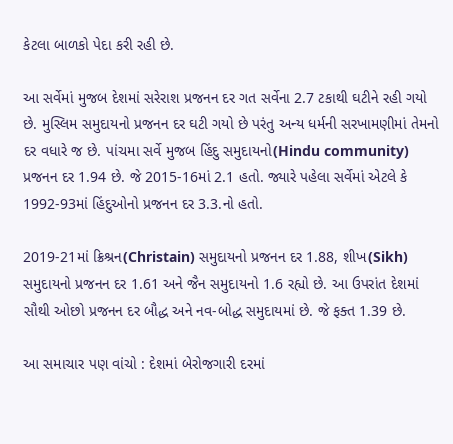કેટલા બાળકો પેદા કરી રહી છે.

આ સર્વેમાં મુજબ દેશમાં સરેરાશ પ્રજનન દર ગત સર્વેના 2.7 ટકાથી ઘટીને રહી ગયો છે. મુસ્લિમ સમુદાયનો પ્રજનન દર ઘટી ગયો છે પરંતુ અન્ય ધર્મની સરખામણીમાં તેમનો દર વધારે જ છે. પાંચમા સર્વે મુજબ હિંદુ સમુદાયનો(Hindu community) પ્રજનન દર 1.94 છે. જે 2015-16માં 2.1 હતો. જ્યારે પહેલા સર્વેમાં એટલે કે 1992-93માં હિંદુઓનો પ્રજનન દર 3.3.નો હતો.

2019-21માં ક્રિશ્રન(Christain) સમુદાયનો પ્રજનન દર 1.88, શીખ(Sikh) સમુદાયનો પ્રજનન દર 1.61 અને જૈન સમુદાયનો 1.6 રહ્યો છે. આ ઉપરાંત દેશમાં સૌથી ઓછો પ્રજનન દર બૌદ્ધ અને નવ-બોદ્ધ સમુદાયમાં છે. જે ફક્ત 1.39 છે.

આ સમાચાર પણ વાંચો : દેશમાં બેરોજગારી દરમાં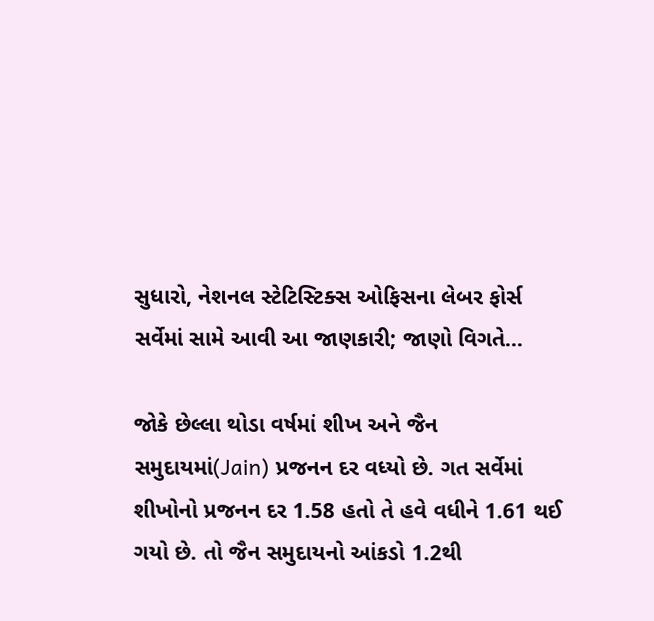સુધારો, નેશનલ સ્ટેટિસ્ટિક્સ ઓફિસના લેબર ફોર્સ સર્વેમાં સામે આવી આ જાણકારી; જાણો વિગતે…

જોકે છેલ્લા થોડા વર્ષમાં શીખ અને જૈન સમુદાયમાં(Jain) પ્રજનન દર વધ્યો છે. ગત સર્વેમાં શીખોનો પ્રજનન દર 1.58 હતો તે હવે વધીને 1.61 થઈ ગયો છે. તો જૈન સમુદાયનો આંકડો 1.2થી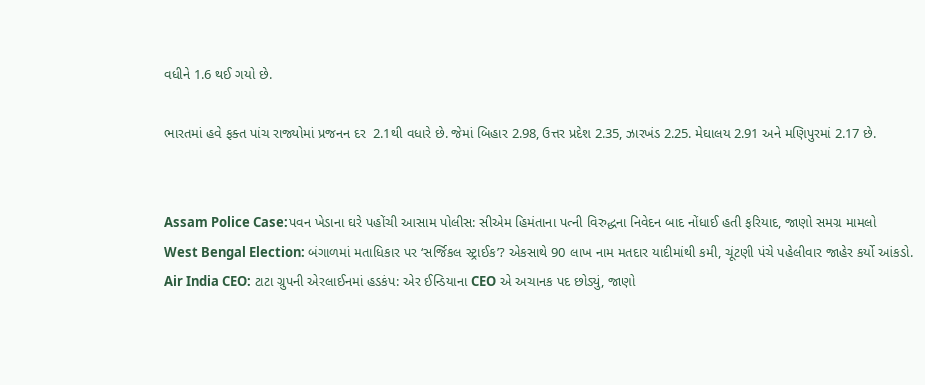વધીને 1.6 થઈ ગયો છે.

ભારતમાં હવે ફક્ત પાંચ રાજ્યોમાં પ્રજનન દર  2.1થી વધારે છે. જેમાં બિહાર 2.98, ઉત્તર પ્રદેશ 2.35, ઝારખંડ 2.25. મેઘાલય 2.91 અને મણિપુરમાં 2.17 છે.


Assam Police Case:પવન ખેડાના ઘરે પહોંચી આસામ પોલીસ: સીએમ હિમંતાના પત્ની વિરુદ્ધના નિવેદન બાદ નોંધાઈ હતી ફરિયાદ, જાણો સમગ્ર મામલો
West Bengal Election: બંગાળમાં મતાધિકાર પર ‘સર્જિકલ સ્ટ્રાઈક’? એકસાથે 90 લાખ નામ મતદાર યાદીમાંથી કમી, ચૂંટણી પંચે પહેલીવાર જાહેર કર્યો આંકડો.
Air India CEO: ટાટા ગ્રુપની એરલાઈનમાં હડકંપ: એર ઈન્ડિયાના CEO એ અચાનક પદ છોડ્યું, જાણો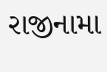રાજીનામા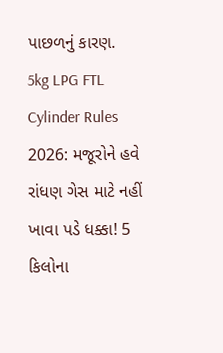પાછળનું કારણ.
5kg LPG FTL Cylinder Rules 2026: મજૂરોને હવે રાંધણ ગેસ માટે નહીં ખાવા પડે ધક્કા! 5 કિલોના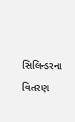સિલિન્ડરના વિતરણ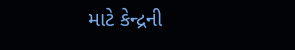માટે કેન્દ્રની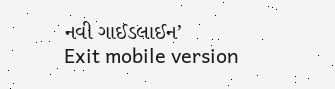નવી ગાઈડલાઈન’
Exit mobile version